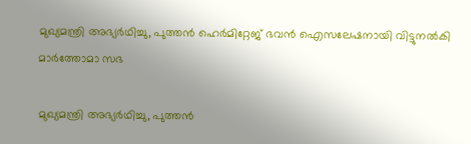മുഖ്യമന്ത്രി അഭ്യര്‍ഥിച്ചു, പുത്തന്‍ ഹെര്‍മിറ്റേജ് ഭവന്‍ ഐസലേഷനായി വിട്ടുനല്‍കി മാര്‍ത്തോമാ സഭ

മുഖ്യമന്ത്രി അഭ്യര്‍ഥിച്ചു, പുത്തന്‍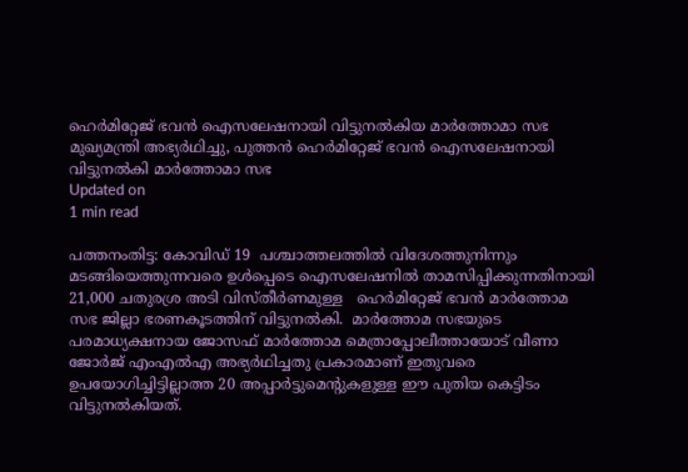ഹെര്‍മിറ്റേജ് ഭവന്‍ ഐസലേഷനായി വിട്ടുനല്‍കിയ മാര്‍ത്തോമാ സഭ
മുഖ്യമന്ത്രി അഭ്യര്‍ഥിച്ചു, പുത്തന്‍ ഹെര്‍മിറ്റേജ് ഭവന്‍ ഐസലേഷനായി വിട്ടുനല്‍കി മാര്‍ത്തോമാ സഭ
Updated on
1 min read

പത്തനംതിട്ട: കോവിഡ് 19  പശ്ചാത്തലത്തില്‍ വിദേശത്തുനിന്നും മടങ്ങിയെത്തുന്നവരെ ഉള്‍പ്പെടെ ഐസലേഷനില്‍ താമസിപ്പിക്കുന്നതിനായി 21,000 ചതുരശ്ര അടി വിസ്തീര്‍ണമുള്ള   ഹെര്‍മിറ്റേജ് ഭവന്‍ മാര്‍ത്തോമ സഭ ജില്ലാ ഭരണകൂടത്തിന് വിട്ടുനല്‍കി.  മാര്‍ത്തോമ സഭയുടെ പരമാധ്യക്ഷനായ ജോസഫ് മാര്‍ത്തോമ മെത്രാപ്പോലീത്തായോട് വീണാ ജോര്‍ജ് എംഎല്‍എ അഭ്യര്‍ഥിച്ചതു പ്രകാരമാണ് ഇതുവരെ ഉപയോഗിച്ചിട്ടില്ലാത്ത 20 അപ്പാര്‍ട്ടുമെന്റുകളുള്ള ഈ പുതിയ കെട്ടിടം വിട്ടുനല്‍കിയത്.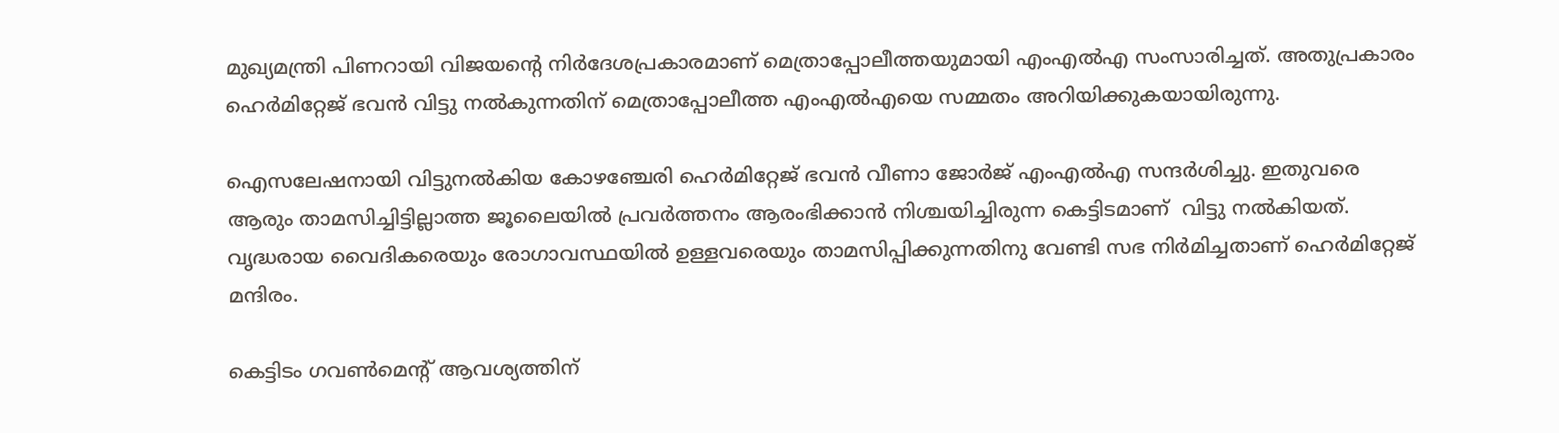മുഖ്യമന്ത്രി പിണറായി വിജയന്റെ നിര്‍ദേശപ്രകാരമാണ് മെത്രാപ്പോലീത്തയുമായി എംഎല്‍എ സംസാരിച്ചത്. അതുപ്രകാരം ഹെര്‍മിറ്റേജ് ഭവന്‍ വിട്ടു നല്‍കുന്നതിന് മെത്രാപ്പോലീത്ത എംഎല്‍എയെ സമ്മതം അറിയിക്കുകയായിരുന്നു.

ഐസലേഷനായി വിട്ടുനല്‍കിയ കോഴഞ്ചേരി ഹെര്‍മിറ്റേജ് ഭവന്‍ വീണാ ജോര്‍ജ് എംഎല്‍എ സന്ദര്‍ശിച്ചു. ഇതുവരെ ആരും താമസിച്ചിട്ടില്ലാത്ത ജൂലൈയില്‍ പ്രവര്‍ത്തനം ആരംഭിക്കാന്‍ നിശ്ചയിച്ചിരുന്ന കെട്ടിടമാണ്  വിട്ടു നല്‍കിയത്.  വൃദ്ധരായ വൈദികരെയും രോഗാവസ്ഥയില്‍ ഉള്ളവരെയും താമസിപ്പിക്കുന്നതിനു വേണ്ടി സഭ നിര്‍മിച്ചതാണ് ഹെര്‍മിറ്റേജ് മന്ദിരം.

കെട്ടിടം ഗവണ്‍മെന്റ് ആവശ്യത്തിന്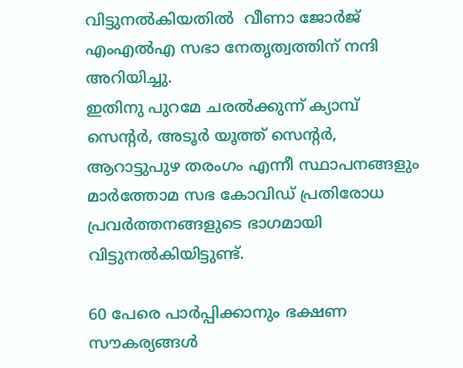വിട്ടുനല്‍കിയതില്‍  വീണാ ജോര്‍ജ് എംഎല്‍എ സഭാ നേതൃത്വത്തിന് നന്ദി അറിയിച്ചു.
ഇതിനു പുറമേ ചരല്‍ക്കുന്ന് ക്യാമ്പ് സെന്റര്‍, അടൂര്‍ യൂത്ത് സെന്റര്‍, ആറാട്ടുപുഴ തരംഗം എന്നീ സ്ഥാപനങ്ങളും  മാര്‍ത്തോമ സഭ കോവിഡ് പ്രതിരോധ പ്രവര്‍ത്തനങ്ങളുടെ ഭാഗമായി വിട്ടുനല്‍കിയിട്ടുണ്ട്.

60 പേരെ പാര്‍പ്പിക്കാനും ഭക്ഷണ സൗകര്യങ്ങള്‍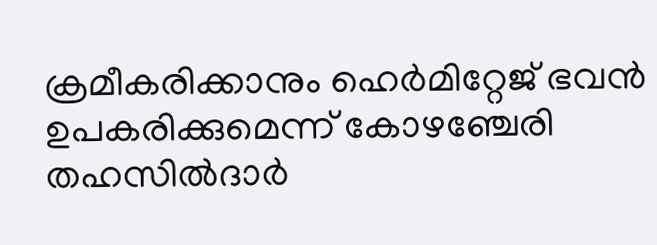ക്രമീകരിക്കാനും ഹെര്‍മിറ്റേജ് ഭവന്‍  ഉപകരിക്കുമെന്ന് കോഴഞ്ചേരി തഹസില്‍ദാര്‍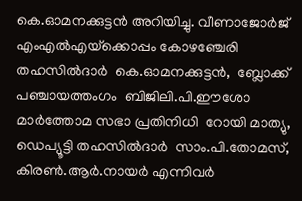കെ.ഓമനക്കുട്ടന്‍ അറിയിച്ചു. വീണാജോര്‍ജ് എംഎല്‍എയ്‌ക്കൊപ്പം കോഴഞ്ചേരി തഹസില്‍ദാര്‍  കെ.ഓമനക്കുട്ടന്‍,  ബ്ലോക്ക് പഞ്ചായത്തംഗം  ബിജിലി.പി.ഈശോ മാര്‍ത്തോമ സഭാ പ്രതിനിധി  റോയി മാത്യു, ഡെപ്യൂട്ടി തഹസില്‍ദാര്‍  സാം.പി.തോമസ്,  കിരണ്‍.ആര്‍.നായര്‍ എന്നിവര്‍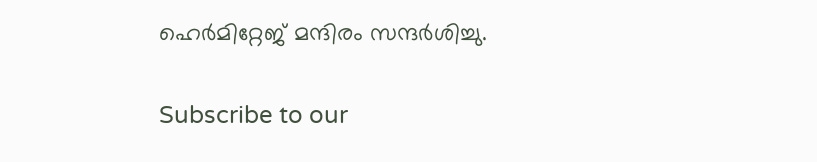ഹെര്‍മിറ്റേജ് മന്ദിരം സന്ദര്‍ശിച്ചു.

Subscribe to our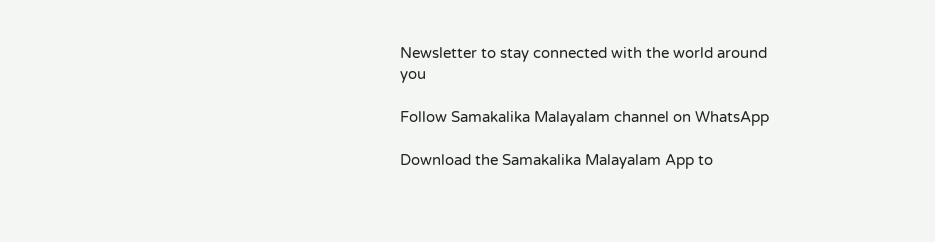Newsletter to stay connected with the world around you

Follow Samakalika Malayalam channel on WhatsApp

Download the Samakalika Malayalam App to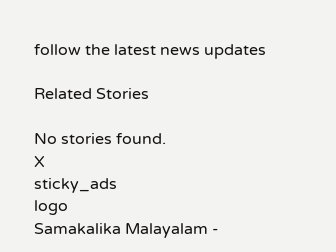follow the latest news updates

Related Stories

No stories found.
X
sticky_ads
logo
Samakalika Malayalam -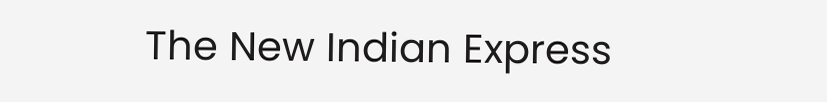The New Indian Express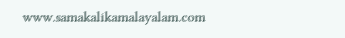www.samakalikamalayalam.com